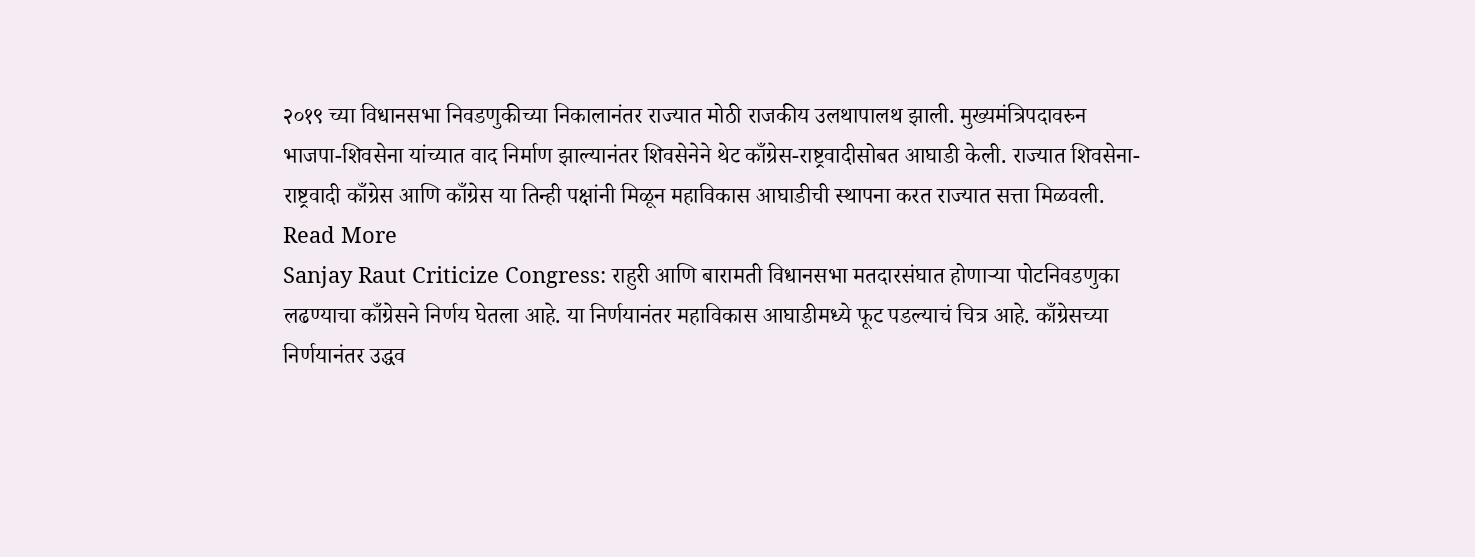२०१९ च्या विधानसभा निवडणुकीच्या निकालानंतर राज्यात मोठी राजकीय उलथापालथ झाली. मुख्यमंत्रिपदावरुन भाजपा-शिवसेना यांच्यात वाद निर्माण झाल्यानंतर शिवसेनेने थेट काँग्रेस-राष्ट्रवादीसोबत आघाडी केली. राज्यात शिवसेना-राष्ट्रवादी काँग्रेस आणि काँग्रेस या तिन्ही पक्षांनी मिळून महाविकास आघाडीची स्थापना करत राज्यात सत्ता मिळवली. Read More
Sanjay Raut Criticize Congress: राहुरी आणि बारामती विधानसभा मतदारसंघात होणाऱ्या पोटनिवडणुका लढण्याचा काँग्रेसने निर्णय घेतला आहे. या निर्णयानंतर महाविकास आघाडीमध्ये फूट पडल्याचं चित्र आहे. काँग्रेसच्या निर्णयानंतर उद्धव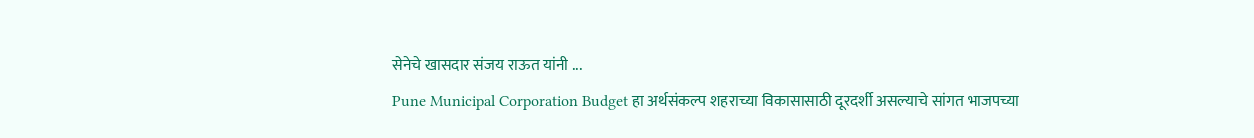सेनेचे खासदार संजय राऊत यांनी ...
Pune Municipal Corporation Budget हा अर्थसंकल्प शहराच्या विकासासाठी दूरदर्शी असल्याचे सांगत भाजपच्या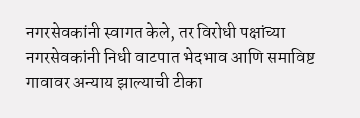नगरसेवकांनी स्वागत केले, तर विरोधी पक्षांच्या नगरसेवकांनी निधी वाटपात भेदभाव आणि समाविष्ट गावावर अन्याय झाल्याची टीका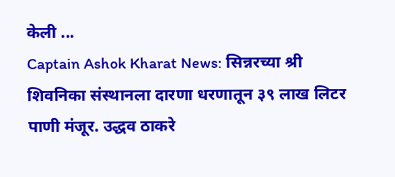केली ...
Captain Ashok Kharat News: सिन्नरच्या श्री शिवनिका संस्थानला दारणा धरणातून ३९ लाख लिटर पाणी मंजूर. उद्धव ठाकरे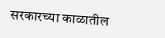सरकारच्या काळातील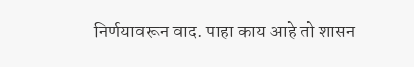निर्णयावरून वाद. पाहा काय आहे तो शासन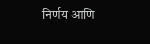निर्णय आणि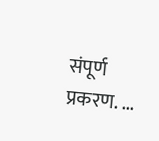संपूर्ण प्रकरण. ...